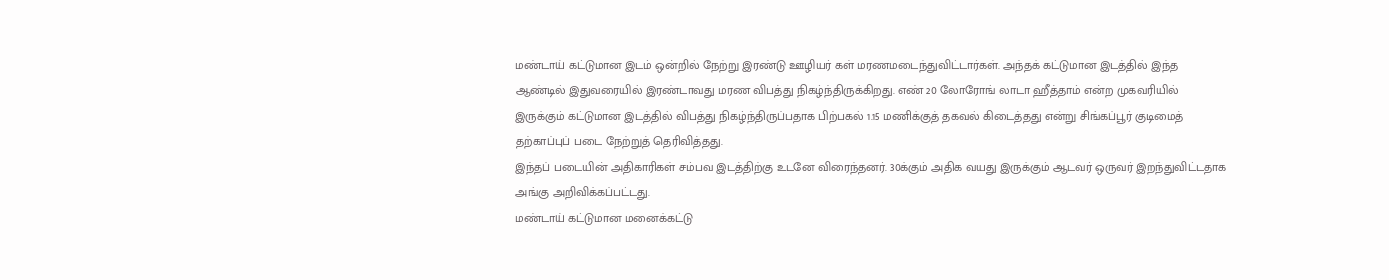மண்டாய் கட்டுமான இடம் ஒன்றில் நேற்று இரண்டு ஊழியர் கள் மரணமடைந்துவிட்டார்கள். அந்தக் கட்டுமான இடத்தில் இந்த ஆண்டில் இதுவரையில் இரண்டாவது மரண விபத்து நிகழ்ந்திருக்கிறது. எண் 20 லோரோங் லாடா ஹீத்தாம் என்ற முகவரியில் இருக்கும் கட்டுமான இடத்தில் விபத்து நிகழ்ந்திருப்பதாக பிற்பகல் 1.15 மணிக்குத் தகவல் கிடைத்தது என்று சிங்கப்பூர் குடிமைத் தற்காப்புப் படை நேற்றுத் தெரிவித்தது.
இந்தப் படையின் அதிகாரிகள் சம்பவ இடத்திற்கு உடனே விரைந்தனர். 30க்கும் அதிக வயது இருக்கும் ஆடவர் ஒருவர் இறந்துவிட்டதாக அங்கு அறிவிக்கப்பட்டது.
மண்டாய் கட்டுமான மனைக்கட்டு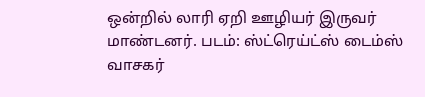ஒன்றில் லாரி ஏறி ஊழியர் இருவர் மாண்டனர். படம்: ஸ்ட்ரெய்ட்ஸ் டைம்ஸ் வாசகர்